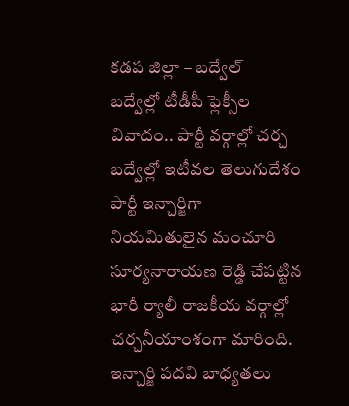కడప జిల్లా – బద్వేల్
బద్వేల్లో టీడీపీ ఫ్లెక్సీల వివాదం.. పార్టీ వర్గాల్లో చర్చ
బద్వేల్లో ఇటీవల తెలుగుదేశం పార్టీ ఇన్చార్జిగా నియమితులైన మంచూరి సూర్యనారాయణ రెడ్డి చేపట్టిన భారీ ర్యాలీ రాజకీయ వర్గాల్లో చర్చనీయాంశంగా మారింది.
ఇన్చార్జి పదవి బాధ్యతలు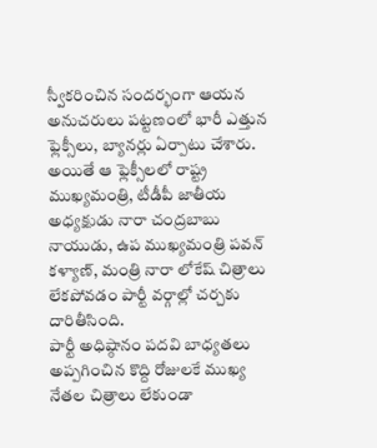స్వీకరించిన సందర్భంగా ఆయన అనుచరులు పట్టణంలో భారీ ఎత్తున ఫ్లెక్సీలు, బ్యానర్లు ఏర్పాటు చేశారు. అయితే ఆ ఫ్లెక్సీలలో రాష్ట్ర ముఖ్యమంత్రి, టీడీపీ జాతీయ అధ్యక్షుడు నారా చంద్రబాబు నాయుడు, ఉప ముఖ్యమంత్రి పవన్ కళ్యాణ్, మంత్రి నారా లోకేష్ చిత్రాలు లేకపోవడం పార్టీ వర్గాల్లో చర్చకు దారితీసింది.
పార్టీ అధిష్ఠానం పదవి బాధ్యతలు అప్పగించిన కొద్ది రోజులకే ముఖ్య నేతల చిత్రాలు లేకుండా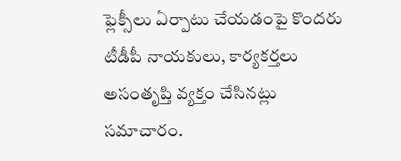ఫ్లెక్సీలు ఏర్పాటు చేయడంపై కొందరు టీడీపీ నాయకులు, కార్యకర్తలు అసంతృప్తి వ్యక్తం చేసినట్లు సమాచారం.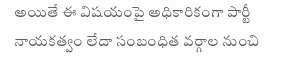అయితే ఈ విషయంపై అధికారికంగా పార్టీ నాయకత్వం లేదా సంబంధిత వర్గాల నుంచి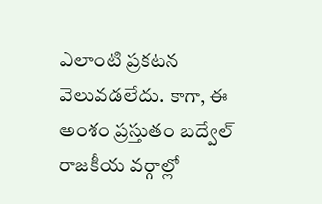ఎలాంటి ప్రకటన వెలువడలేదు. కాగా, ఈ అంశం ప్రస్తుతం బద్వేల్ రాజకీయ వర్గాల్లో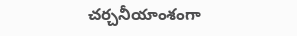చర్చనీయాంశంగా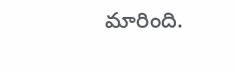మారింది.